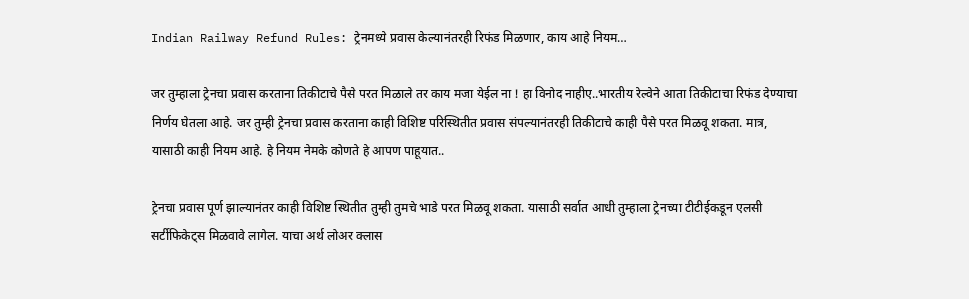Indian Railway Refund Rules: ट्रेनमध्ये प्रवास केल्यानंतरही रिफंड मिळणार, काय आहे नियम…

जर तुम्हाला ट्रेनचा प्रवास करताना तिकीटाचे पैसे परत मिळाले तर काय मजा येईल ना ! हा विनोद नाहीए..भारतीय रेल्वेने आता तिकीटाचा रिफंड देण्याचा निर्णय घेतला आहे. जर तुम्ही ट्रेनचा प्रवास करताना काही विशिष्ट परिस्थितीत प्रवास संपल्यानंतरही तिकीटाचे काही पैसे परत मिळवू शकता. मात्र, यासाठी काही नियम आहे. हे नियम नेमके कोणते हे आपण पाहूयात..

ट्रेनचा प्रवास पूर्ण झाल्यानंतर काही विशिष्ट स्थितीत तुम्ही तुमचे भाडे परत मिळवू शकता. यासाठी सर्वात आधी तुम्हाला ट्रेनच्या टीटीईकडून एलसी सर्टीफिकेट्स मिळवावे लागेल. याचा अर्थ लोअर क्लास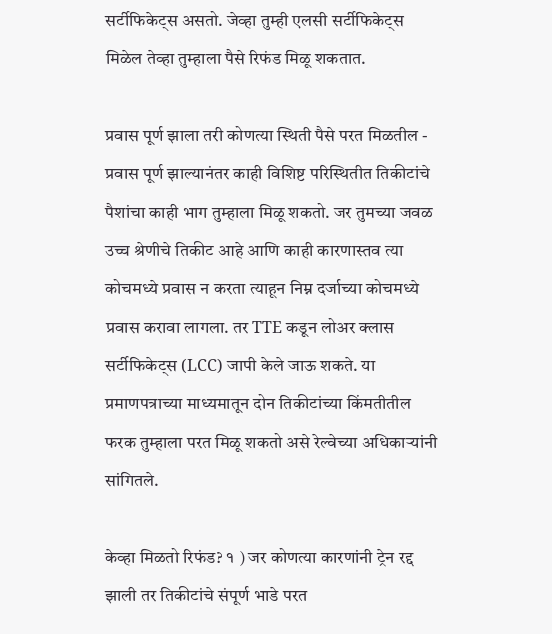सर्टीफिकेट्स असतो. जेव्हा तुम्ही एलसी सर्टीफिकेट्स मिळेल तेव्हा तुम्हाला पैसे रिफंड मिळू शकतात.

प्रवास पूर्ण झाला तरी कोणत्या स्थिती पैसे परत मिळतील - प्रवास पूर्ण झाल्यानंतर काही विशिष्ट परिस्थितीत तिकीटांचे पैशांचा काही भाग तुम्हाला मिळू शकतो. जर तुमच्या जवळ उच्च श्रेणीचे तिकीट आहे आणि काही कारणास्तव त्या कोचमध्ये प्रवास न करता त्याहून निम्न दर्जाच्या कोचमध्ये प्रवास करावा लागला. तर TTE कडून लोअर क्लास सर्टीफिकेट्स (LCC) जापी केले जाऊ शकते. या प्रमाणपत्राच्या माध्यमातून दोन तिकीटांच्या किंमतीतील फरक तुम्हाला परत मिळू शकतो असे रेल्वेच्या अधिकाऱ्यांनी सांगितले.

केव्हा मिळतो रिफंड? १ ) जर कोणत्या कारणांनी ट्रेन रद्द झाली तर तिकीटांचे संपूर्ण भाडे परत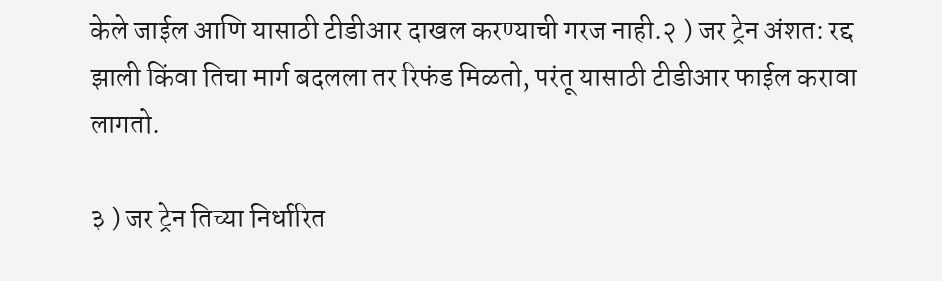केले जाईल आणि यासाठी टीडीआर दाखल करण्याची गरज नाही.२ ) जर ट्रेन अंशत: रद्द झाली किंवा तिचा मार्ग बदलला तर रिफंड मिळतो, परंतू यासाठी टीडीआर फाईल करावा लागतो.

३ ) जर ट्रेन तिच्या निर्धारित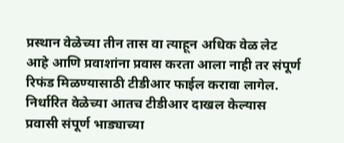प्रस्थान वेळेच्या तीन तास वा त्याहून अधिक वेळ लेट आहे आणि प्रवाशांना प्रवास करता आला नाही तर संपूर्ण रिफंड मिळण्यासाठी टीडीआर फाईल करावा लागेल. निर्धारित वेळेच्या आतच टीडीआर दाखल केल्यास प्रवासी संपूर्ण भाड्याच्या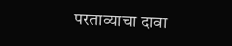परताव्याचा दावा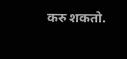करु शकतो.